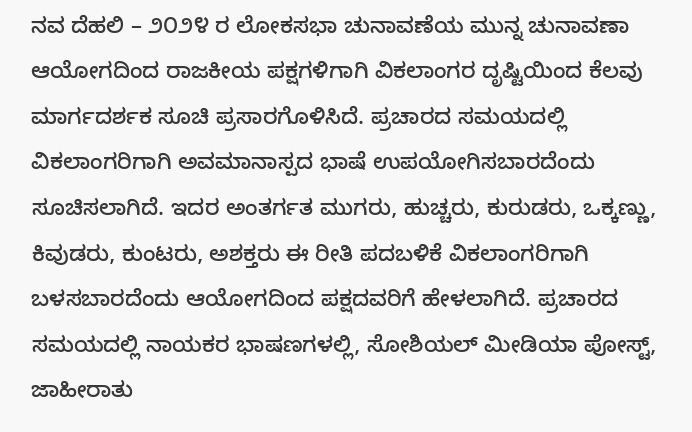ನವ ದೆಹಲಿ – ೨೦೨೪ ರ ಲೋಕಸಭಾ ಚುನಾವಣೆಯ ಮುನ್ನ ಚುನಾವಣಾ ಆಯೋಗದಿಂದ ರಾಜಕೀಯ ಪಕ್ಷಗಳಿಗಾಗಿ ವಿಕಲಾಂಗರ ದೃಷ್ಟಿಯಿಂದ ಕೆಲವು ಮಾರ್ಗದರ್ಶಕ ಸೂಚಿ ಪ್ರಸಾರಗೊಳಿಸಿದೆ. ಪ್ರಚಾರದ ಸಮಯದಲ್ಲಿ ವಿಕಲಾಂಗರಿಗಾಗಿ ಅವಮಾನಾಸ್ಪದ ಭಾಷೆ ಉಪಯೋಗಿಸಬಾರದೆಂದು ಸೂಚಿಸಲಾಗಿದೆ. ಇದರ ಅಂತರ್ಗತ ಮುಗರು, ಹುಚ್ಚರು, ಕುರುಡರು, ಒಕ್ಕಣ್ಣು, ಕಿವುಡರು, ಕುಂಟರು, ಅಶಕ್ತರು ಈ ರೀತಿ ಪದಬಳಿಕೆ ವಿಕಲಾಂಗರಿಗಾಗಿ ಬಳಸಬಾರದೆಂದು ಆಯೋಗದಿಂದ ಪಕ್ಷದವರಿಗೆ ಹೇಳಲಾಗಿದೆ. ಪ್ರಚಾರದ ಸಮಯದಲ್ಲಿ ನಾಯಕರ ಭಾಷಣಗಳಲ್ಲಿ, ಸೋಶಿಯಲ್ ಮೀಡಿಯಾ ಪೋಸ್ಟ್, ಜಾಹೀರಾತು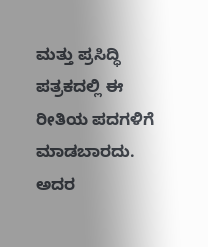ಮತ್ತು ಪ್ರಸಿದ್ಧಿ ಪತ್ರಕದಲ್ಲಿ ಈ ರೀತಿಯ ಪದಗಳಿಗೆ ಮಾಡಬಾರದು. ಅದರ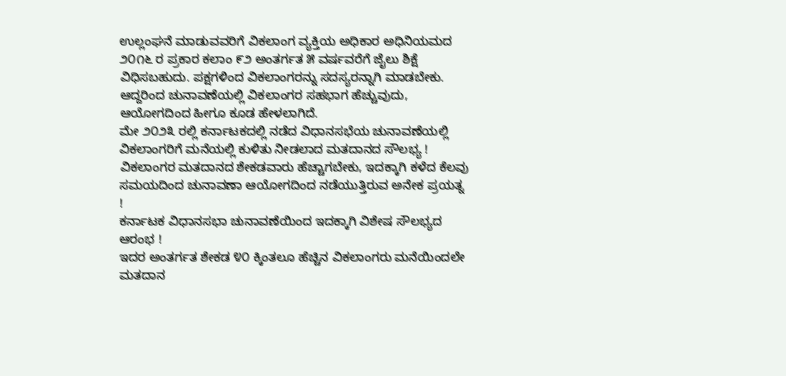ಉಲ್ಲಂಘನೆ ಮಾಡುವವರಿಗೆ ವಿಕಲಾಂಗ ವ್ಯಕ್ತಿಯ ಅಧಿಕಾರ ಅಧಿನಿಯಮದ ೨೦೧೬ ರ ಪ್ರಕಾರ ಕಲಾಂ ೯೨ ಅಂತರ್ಗತ ೫ ವರ್ಷವರೆಗೆ ಜೈಲು ಶಿಕ್ಷೆ ವಿಧಿಸಬಹುದು. ಪಕ್ಷಗಳಿಂದ ವಿಕಲಾಂಗರನ್ನು ಸದಸ್ಯರನ್ನಾಗಿ ಮಾಡಬೇಕು. ಆದ್ದರಿಂದ ಚುನಾವಣೆಯಲ್ಲಿ ವಿಕಲಾಂಗರ ಸಹಭಾಗ ಹೆಚ್ಚುವುದು, ಆಯೋಗದಿಂದ ಹೀಗೂ ಕೂಡ ಹೇಳಲಾಗಿದೆ.
ಮೇ ೨೦೨೩ ರಲ್ಲಿ ಕರ್ನಾಟಕದಲ್ಲಿ ನಡೆದ ವಿಧಾನಸಭೆಯ ಚುನಾವಣೆಯಲ್ಲಿ ವಿಕಲಾಂಗರಿಗೆ ಮನೆಯಲ್ಲಿ ಕುಳಿತು ನೀಡಲಾದ ಮತದಾನದ ಸೌಲಭ್ಯ !
ವಿಕಲಾಂಗರ ಮತದಾನದ ಶೇಕಡವಾರು ಹೆಚ್ಚಾಗಬೇಕು, ಇದಕ್ಕಾಗಿ ಕಳೆದ ಕೆಲವು ಸಮಯದಿಂದ ಚುನಾವಣಾ ಆಯೋಗದಿಂದ ನಡೆಯುತ್ತಿರುವ ಅನೇಕ ಪ್ರಯತ್ನ !
ಕರ್ನಾಟಕ ವಿಧಾನಸಭಾ ಚುನಾವಣೆಯಿಂದ ಇದಕ್ಕಾಗಿ ವಿಶೇಷ ಸೌಲಭ್ಯದ ಆರಂಭ !
ಇದರ ಅಂತರ್ಗತ ಶೇಕಡ ೪೦ ಕ್ಕಿಂತಲೂ ಹೆಚ್ಚಿನ ವಿಕಲಾಂಗರು ಮನೆಯಿಂದಲೇ ಮತದಾನ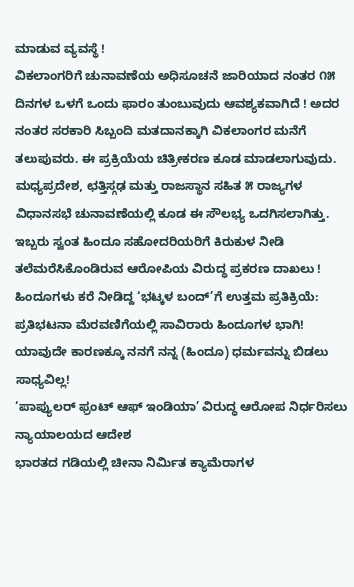ಮಾಡುವ ವ್ಯವಸ್ಥೆ !
ವಿಕಲಾಂಗರಿಗೆ ಚುನಾವಣೆಯ ಅಧಿಸೂಚನೆ ಜಾರಿಯಾದ ನಂತರ ೧೫ ದಿನಗಳ ಒಳಗೆ ಒಂದು ಫಾರಂ ತುಂಬುವುದು ಆವಶ್ಯಕವಾಗಿದೆ ! ಅದರ ನಂತರ ಸರಕಾರಿ ಸಿಬ್ಬಂದಿ ಮತದಾನಕ್ಕಾಗಿ ವಿಕಲಾಂಗರ ಮನೆಗೆ ತಲುಪುವರು. ಈ ಪ್ರಕ್ರಿಯೆಯ ಚಿತ್ರೀಕರಣ ಕೂಡ ಮಾಡಲಾಗುವುದು.
ಮಧ್ಯಪ್ರದೇಶ, ಛತ್ತಿಸ್ಗಢ ಮತ್ತು ರಾಜಸ್ಥಾನ ಸಹಿತ ೫ ರಾಜ್ಯಗಳ ವಿಧಾನಸಭೆ ಚುನಾವಣೆಯಲ್ಲಿ ಕೂಡ ಈ ಸೌಲಭ್ಯ ಒದಗಿಸಲಾಗಿತ್ತು.
ಇಬ್ಬರು ಸ್ವಂತ ಹಿಂದೂ ಸಹೋದರಿಯರಿಗೆ ಕಿರುಕುಳ ನೀಡಿ ತಲೆಮರೆಸಿಕೊಂಡಿರುವ ಆರೋಪಿಯ ವಿರುದ್ಧ ಪ್ರಕರಣ ದಾಖಲು !
ಹಿಂದೂಗಳು ಕರೆ ನೀಡಿದ್ದ ‘ಭಟ್ಕಳ ಬಂದ್’ಗೆ ಉತ್ತಮ ಪ್ರತಿಕ್ರಿಯೆ: ಪ್ರತಿಭಟನಾ ಮೆರವಣಿಗೆಯಲ್ಲಿ ಸಾವಿರಾರು ಹಿಂದೂಗಳ ಭಾಗಿ!
ಯಾವುದೇ ಕಾರಣಕ್ಕೂ ನನಗೆ ನನ್ನ (ಹಿಂದೂ) ಧರ್ಮವನ್ನು ಬಿಡಲು ಸಾಧ್ಯವಿಲ್ಲ!
‘ಪಾಪ್ಯುಲರ್ ಫ್ರಂಟ್ ಆಫ್ ಇಂಡಿಯಾ’ ವಿರುದ್ಧ ಆರೋಪ ನಿರ್ಧರಿಸಲು ನ್ಯಾಯಾಲಯದ ಆದೇಶ
ಭಾರತದ ಗಡಿಯಲ್ಲಿ ಚೀನಾ ನಿರ್ಮಿತ ಕ್ಯಾಮೆರಾಗಳ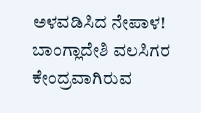ಅಳವಡಿಸಿದ ನೇಪಾಳ!
ಬಾಂಗ್ಲಾದೇಶಿ ವಲಸಿಗರ ಕೇಂದ್ರವಾಗಿರುವ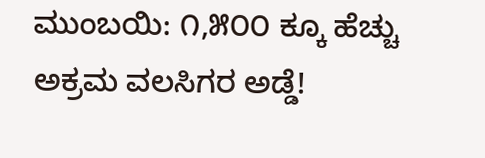ಮುಂಬಯಿ: ೧,೫೦೦ ಕ್ಕೂ ಹೆಚ್ಚು ಅಕ್ರಮ ವಲಸಿಗರ ಅಡ್ಡೆ!